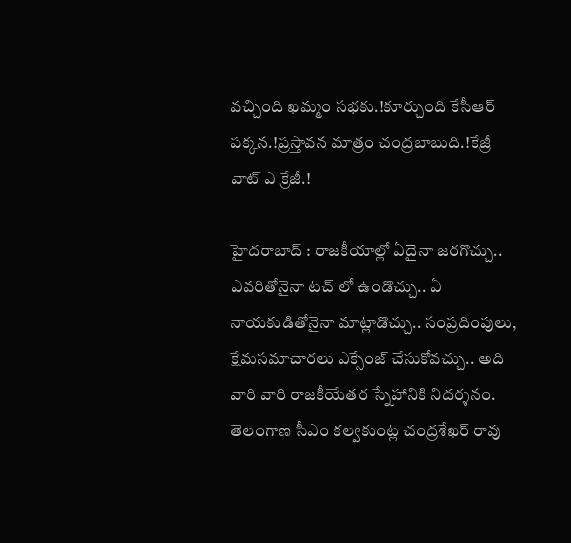వచ్చింది ఖమ్మం సభకు.!కూర్చుంది కేసీఆర్ పక్కన.!ప్రస్తావన మాత్రం చంద్రబాబుది.!కేజ్రీ వాట్ ఎ క్రేజీ.!

హైదరాబాద్ : రాజకీయాల్లో ఏదైనా జరగొచ్చు.. ఎవరితోనైనా టచ్ లో ఉండొచ్చు.. ఏ నాయకుడితోనైనా మాట్లాడొచ్చు.. సంప్రదింపులు, క్షేమసమాచారలు ఎక్సేంజ్ చేసుకోవచ్చు.. అది వారి వారి రాజకీయేతర స్నేహానికి నిదర్శనం. తెలంగాణ సీఎం కల్వకుంట్ల చంద్రశేఖర్ రావు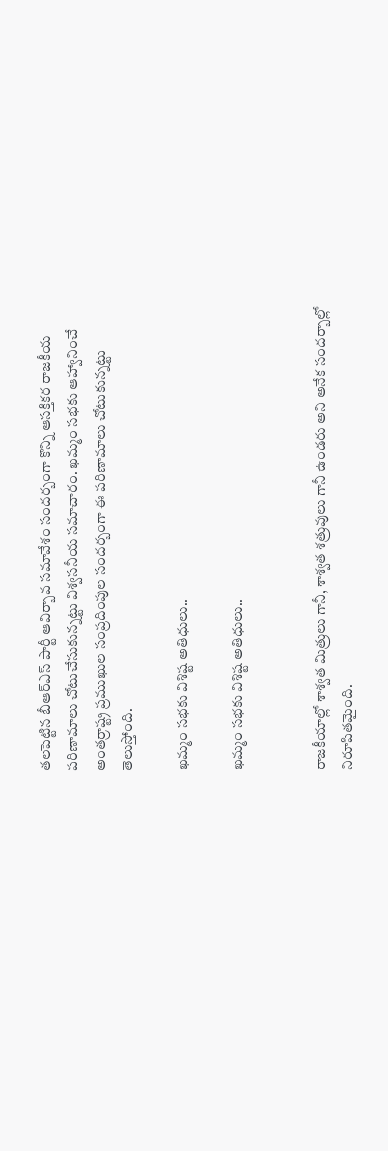తలపెట్టిన బీఆర్ఎస్ పార్టీ ఆవిర్బావ సమావేశం సందర్బంగా కొన్ని ఆసక్తికర రాజకీయ పరిణామాలు చోటుచేసుకున్నట్టు విశ్వసనీయ సమాచారం. ఖమ్మం సభకు ఆహ్వానించే అంతర్రాష్ట్ర ప్రముఖుల సంప్రదింపుల సందర్బంగా ఈ పరిణామాలు చోటుకున్నట్టు తెలుస్తోంది.

ఖమ్మం సభకు విశిష్ట అతిధులు..

ఖమ్మం సభకు విశిష్ట అతిధులు..


రాజకీయాల్లో శాశ్వత మిత్రులు గానీ, శాశ్వత శత్రువులు గానీ ఉండరు అని అనేక సందర్బాల్లో నిరూపితమైంది.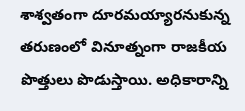శాశ్వతంగా దూరమయ్యారనుకున్న తరుణంలో వినూత్నంగా రాజకీయ పొత్తులు పొడుస్తాయి. అధికారాన్ని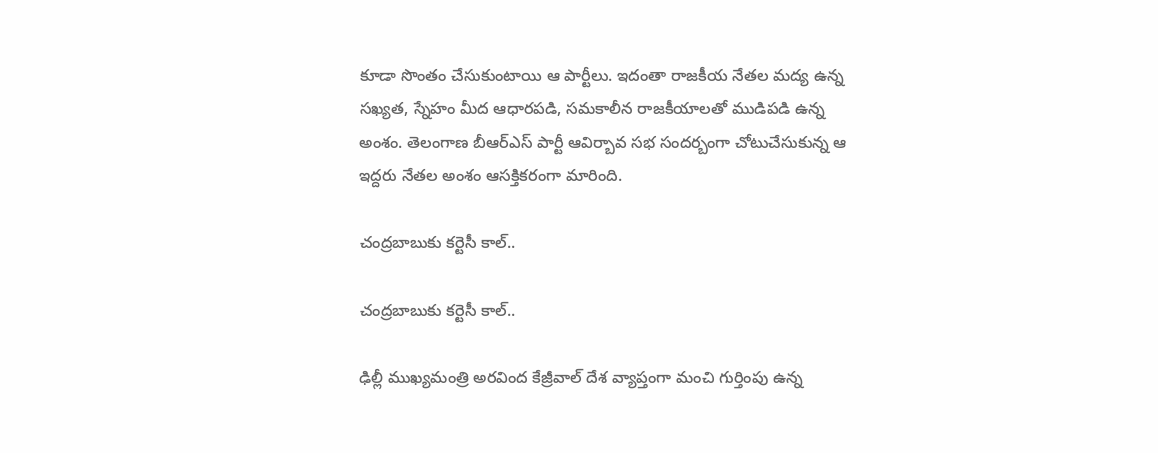కూడా సొంతం చేసుకుంటాయి ఆ పార్టీలు. ఇదంతా రాజకీయ నేతల మద్య ఉన్న సఖ్యత, స్నేహం మీద ఆధారపడి, సమకాలీన రాజకీయాలతో ముడిపడి ఉన్న అంశం. తెలంగాణ బీఆర్ఎస్ పార్టీ ఆవిర్బావ సభ సందర్బంగా చోటుచేసుకున్న ఆ ఇద్దరు నేతల అంశం ఆసక్తికరంగా మారింది.

చంద్రబాబుకు కర్టెసీ కాల్..

చంద్రబాబుకు కర్టెసీ కాల్..

ఢిల్లీ ముఖ్యమంత్రి అరవింద కేజ్రీవాల్ దేశ వ్యాప్తంగా మంచి గుర్తింపు ఉన్న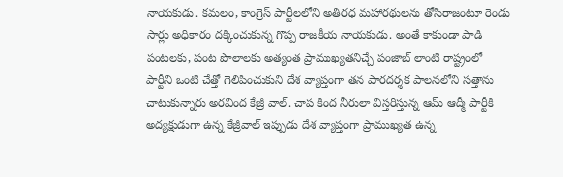నాయకుడు. కమలం, కాంగ్రెస్ పార్టీలలోని అతిరధ మహారథులను తోసిరాజంటూ రెండు సార్లు అధికారం దక్కించుకున్న గొప్ప రాజకీయ నాయకుడు. అంతే కాకుండా పాడి పంటలకు, పంట పొలాలకు అత్యంత ప్రాముఖ్యతనిచ్చే పంజాబ్ లాంటి రాష్ట్రంలో పార్టీని ఒంటి చేత్తో గెలిపించుకుని దేశ వ్యాప్తంగా తన పారదర్శక పాలనలోని సత్తాను చాటుకున్నారు అరవింద కేజ్రీ వాల్. చాప కింద నీరులా విస్తరిస్తున్న ఆమ్ ఆద్మీ పార్టీకి అద్యక్షుడుగా ఉన్న కేజ్రీవాల్ ఇప్పుడు దేశ వ్యాప్తంగా ప్రాముఖ్యత ఉన్న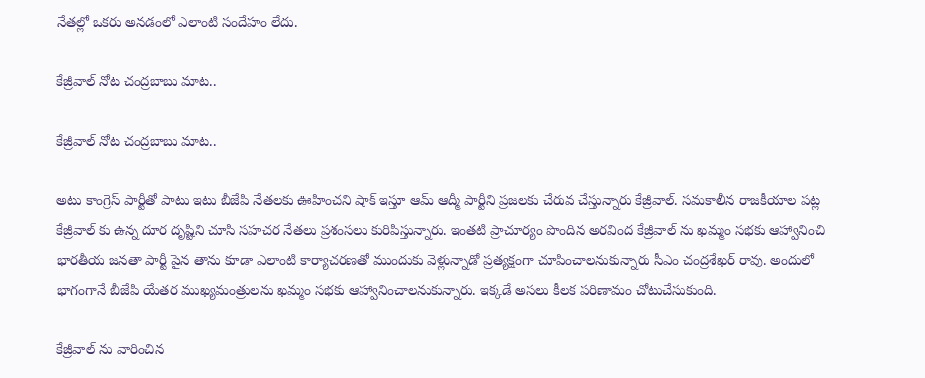నేతల్లో ఒకరు అనడంలో ఎలాంటి సందేహం లేదు.

కేజ్రీవాల్ నోట చంద్రబాబు మాట..

కేజ్రీవాల్ నోట చంద్రబాబు మాట..

అటు కాంగ్రెస్ పార్టీతో పాటు ఇటు బీజేపి నేతలకు ఊహించని షాక్ ఇస్తూ ఆమ్ ఆద్మీ పార్టీని ప్రజలకు చేరువ చేస్తున్నారు కేజ్రీవాల్. సమకాలీన రాజకీయాల పట్ల కేజ్రీవాల్ కు ఉన్న దూర దృష్టిని చూసి సహచర నేతలు ప్రశంసలు కురిపిస్తున్నారు. ఇంతటి ప్రాచూర్యం పొందిన అరవింద కేజ్రీవాల్ ను ఖమ్మం సభకు ఆహ్వానించి భారతీయ జనతా పార్టీ పైన తాను కూడా ఎలాంటి కార్యాచరణతో ముందుకు వెళ్లున్నాడో ప్రత్యక్షంగా చూపించాలనుకున్నారు సీఎం చంద్రశేఖర్ రావు. అందులో భాగంగానే బీజేపి యేతర ముఖ్యమంత్రులను ఖమ్మం సభకు ఆహ్వానించాలనుకున్నారు. ఇక్కడే అసలు కీలక పరిణామం చోటుచేసుకుంది.

కేజ్రీవాల్ ను వారించిన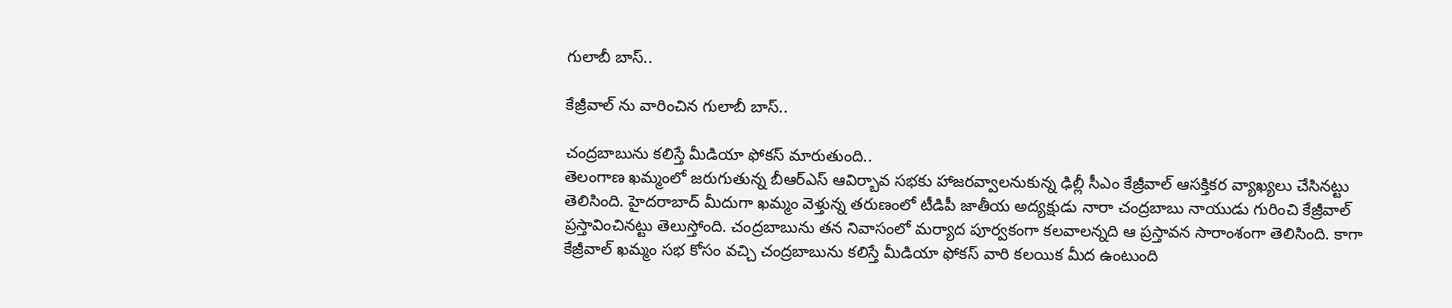గులాబీ బాస్..

కేజ్రీవాల్ ను వారించిన గులాబీ బాస్..

చంద్రబాబును కలిస్తే మీడియా ఫోకస్ మారుతుంది..
తెలంగాణ ఖమ్మంలో జరుగుతున్న బీఆర్ఎస్ ఆవిర్బావ సభకు హాజరవ్వాలనుకున్న ఢిల్లీ సీఎం కేజ్రీవాల్ ఆసక్తికర వ్యాఖ్యలు చేసినట్టు తెలిసింది. హైదరాబాద్ మీదుగా ఖమ్మం వెళ్తున్న తరుణంలో టీడిపీ జాతీయ అద్యక్షుడు నారా చంద్రబాబు నాయుడు గురించి కేజ్రీవాల్ ప్రస్తావించినట్టు తెలుస్తోంది. చంద్రబాబును తన నివాసంలో మర్యాద పూర్వకంగా కలవాలన్నది ఆ ప్రస్తావన సారాంశంగా తెలిసింది. కాగా కేజ్రీవాల్ ఖమ్మం సభ కోసం వచ్చి చంద్రబాబును కలిస్తే మీడియా ఫోకస్ వారి కలయిక మీద ఉంటుంది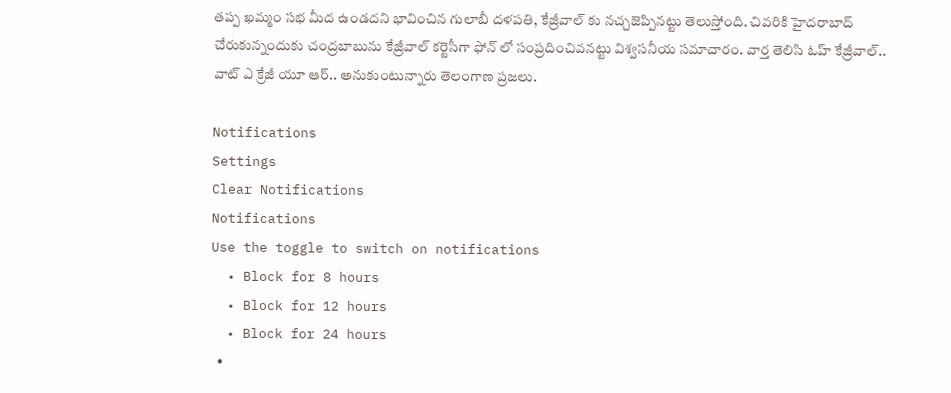తప్ప ఖమ్మం సభ మీద ఉండదని భావించిన గులాబీ దళపతి, కేజ్రీవాల్ కు నచ్చజెప్పినట్టు తెలుస్తోంది. చివరికి హైదరాబాద్ చేరుకున్నందుకు చంద్రబాబును కేజ్రీవాల్ కర్టెసీగా ఫోన్ లో సంప్రదించివనట్టు విశ్వసనీయ సమాచారం. వార్త తెలిసి ఓహ్ కేజ్రీవాల్.. వాట్ ఎ క్రేజీ యూ ఆర్.. అనుకుంటున్నారు తెలంగాణ ప్రజలు.

Notifications
Settings
Clear Notifications
Notifications
Use the toggle to switch on notifications
  • Block for 8 hours
  • Block for 12 hours
  • Block for 24 hours
  •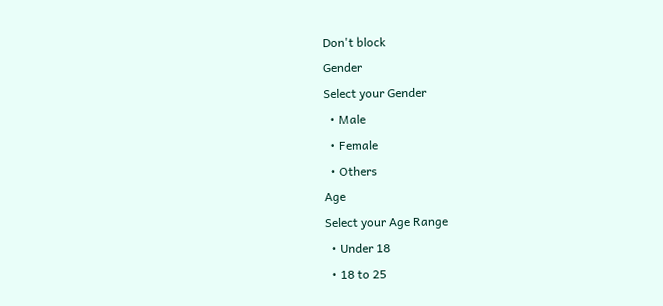Don't block
Gender
Select your Gender
  • Male
  • Female
  • Others
Age
Select your Age Range
  • Under 18
  • 18 to 25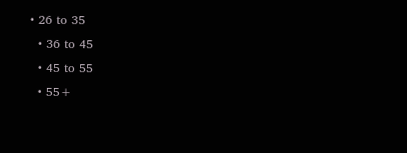• 26 to 35
  • 36 to 45
  • 45 to 55
  • 55+